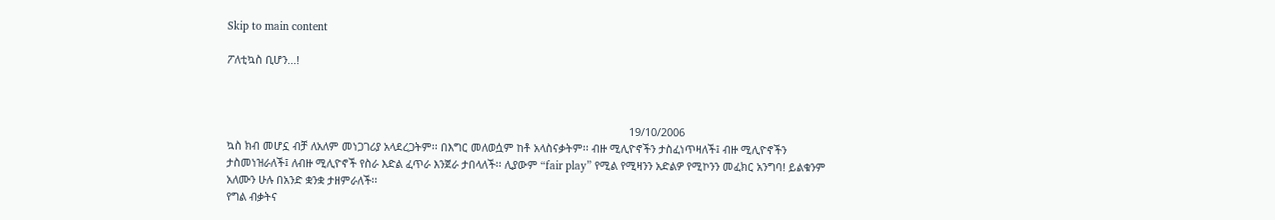Skip to main content

ፖለቲኳስ ቢሆን...!



                                                                                                                                      19/10/2006
ኳስ ክብ መሆኗ ብቻ ለአለም መነጋገሪያ አላደረጋትም፡፡ በእግር መለወሷም ከቶ አላስናቃትም፡፡ ብዙ ሚሊዮኖችን ታስፈነጥዛለች፤ ብዙ ሚሊዮኖችን ታስመነዝራለች፤ ለብዙ ሚሊዮኖች የስራ እድል ፈጥራ እንጀራ ታበላለች፡፡ ሊያውም “fair play” የሚል የሚዛንን አድልዎ የሚኮንን መፈክር አንግባ! ይልቁንም አለሙን ሁሉ በአንድ ቋንቋ ታዘምራለች፡፡
የግል ብቃትና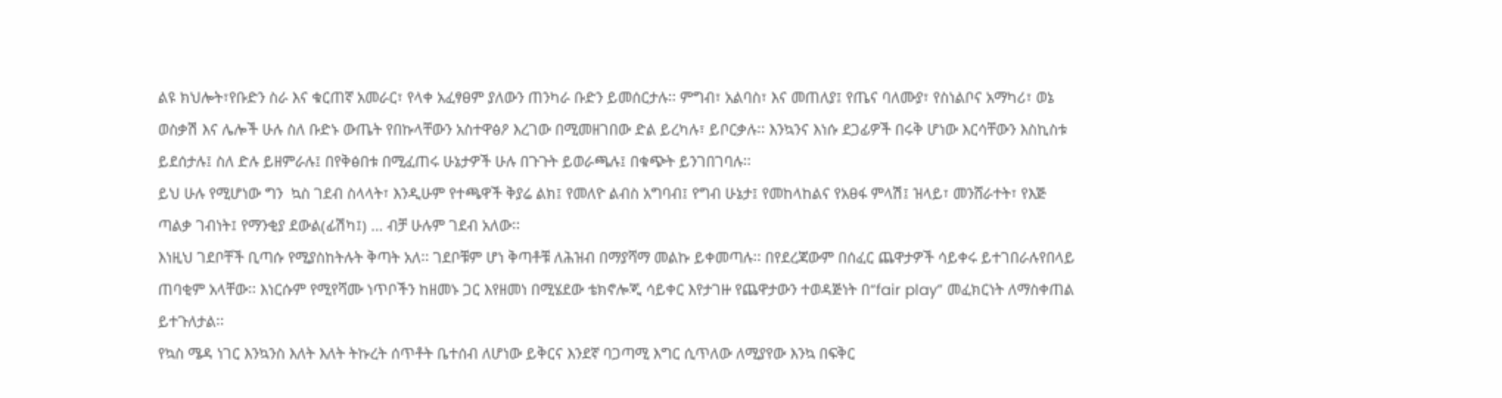ልዩ ክህሎት፣የቡድን ስራ እና ቁርጠኛ አመራር፣ የላቀ አፈፃፀም ያለውን ጠንካራ ቡድን ይመሰርታሉ፡፡ ምግብ፣ አልባስ፣ እና መጠለያ፤ የጤና ባለሙያ፣ የስነልቦና አማካሪ፣ ወኔ ወስቃሽ እና ሌሎች ሁሉ ስለ ቡድኑ ውጤት የበኩላቸውን አስተዋፅዖ እረገው በሚመዘገበው ድል ይረካሉ፣ ይቦርቃሉ፡፡ እንኳንና እነሱ ደጋፊዎች በሩቅ ሆነው እርሳቸውን እስኪስቱ  ይደሰታሉ፤ ስለ ድሉ ይዘምራሉ፤ በየቅፅበቱ በሚፈጠሩ ሁኔታዎች ሁሉ በጉጉት ይወራጫሉ፤ በቁጭት ይንገበገባሉ፡፡
ይህ ሁሉ የሚሆነው ግን  ኳስ ገደብ ስላላት፣ እንዲሁም የተጫዋች ቅያሬ ልክ፤ የመለዮ ልብስ አግባብ፤ የግብ ሁኔታ፤ የመከላከልና የአፀፋ ምላሽ፤ ዝላይ፣ መንሸራተት፣ የእጅ ጣልቃ ገብነት፤ የማንቂያ ደውል(ፊሽካ፤) … ብቻ ሁሉም ገደብ አለው፡፡
እነዚህ ገደቦቸች ቢጣሱ የሚያስከትሉት ቅጣት አለ፡፡ ገደቦቹም ሆነ ቅጣቶቹ ለሕዝብ በማያሻማ መልኩ ይቀመጣሉ፡፡ በየደረጃውም በሰፈር ጨዋታዎች ሳይቀሩ ይተገበራሉየበላይ   ጠባቂም አላቸው፡፡ እነርሱም የሚየሻሙ ነጥቦችን ከዘመኑ ጋር እየዘመነ በሚሄደው ቴክኖሎጂ ሳይቀር እየታገዙ የጨዋታውን ተወዳጅነት በ“fair play” መፈክርነት ለማስቀጠል ይተጉለታል፡፡
የኳስ ሜዳ ነገር እንኳንስ እለት እለት ትኩረት ሰጥቶት ቤተሰብ ለሆነው ይቅርና እንደኛ ባጋጣሚ እግር ሲጥለው ለሚያየው እንኳ በፍቅር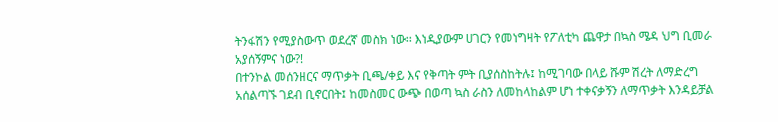ትንፋሽን የሚያስውጥ ወደረኛ መስክ ነው፡፡ እነዲያውም ሀገርን የመነግዛት የፖለቲካ ጨዋታ በኳስ ሜዳ ህግ ቢመራ አያሰኝምና ነው?!
በተንኮል መሰንዘርና ማጥቃት ቢጫ/ቀይ እና የቅጣት ምት ቢያሰስከትሉ፤ ከሚገባው በላይ ሹም ሽረት ለማድረግ አሰልጣኙ ገደብ ቢኖርበት፤ ከመስመር ውጭ በወጣ ኳስ ራስን ለመከላከልም ሆነ ተቀናቃኝን ለማጥቃት እንዳይቻል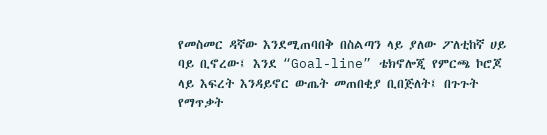የመስመር ዳኛው እንደሚጠባበቅ በስልጣን ላይ ያለው ፖለቲከኛ ሀይ ባይ ቢኖረው፤ እንደ “Goal-line” ቴክኖሎጂ የምርጫ ኮሮጆ ላይ እፍረት እንዳይኖር ውጤት መጠበቂያ ቢበጅለት፤ በጉጉት የማጥቃት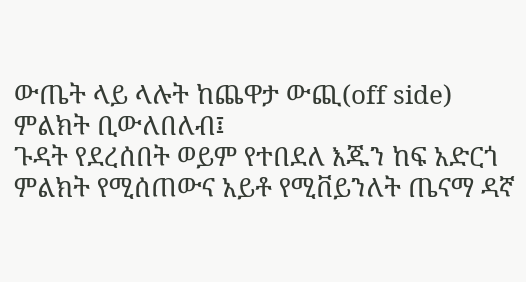ውጤት ላይ ላሉት ከጨዋታ ውጪ(off side) ምልክት ቢውለበለብ፤
ጉዳት የደረሰበት ወይም የተበደለ እጁን ከፍ አድርጎ ምልክት የሚሰጠውና አይቶ የሚቨይንለት ጤናማ ዳኛ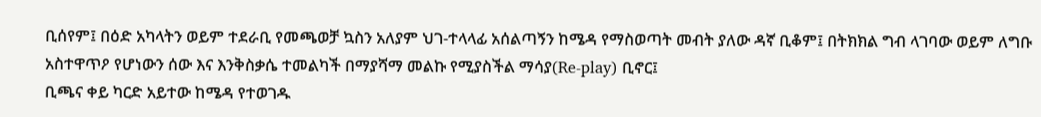ቢሰየም፤ በዕድ አካላትን ወይም ተደራቢ የመጫወቻ ኳስን አለያም ህገ-ተላላፊ አሰልጣኝን ከሜዳ የማስወጣት መብት ያለው ዳኛ ቢቆም፤ በትክክል ግብ ላገባው ወይም ለግቡ አስተዋጥዖ የሆነውን ሰው እና እንቅስቃሴ ተመልካች በማያሻማ መልኩ የሚያስችል ማሳያ(Re-play) ቢኖር፤
ቢጫና ቀይ ካርድ አይተው ከሜዳ የተወገዱ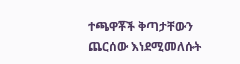ተጫዋቾች ቅጣታቸውን ጨርሰው እነደሚመለሱት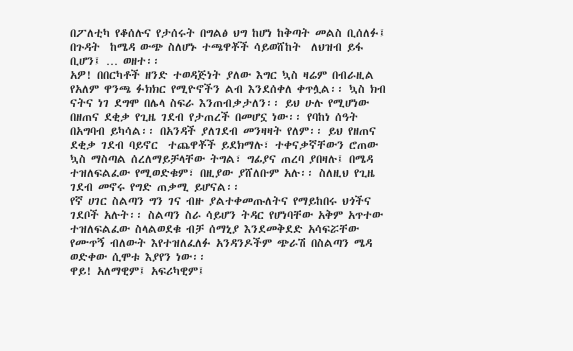በፖለቲካ የቆሰሉና የታሰሩት በግልፅ ህግ ከሆነ ከቅጣት መልስ ቢሰለፉ፤ በጉዳት  ከሜዳ ውጭ ስለሆኑ ተጫዋቾች ሳይወሸከት  ለህዝብ ይፋ ቢሆን፤ … ወዘተ፡፡
አዎ! በበርካቶች ዘንድ ተወዳጅነት ያለው እግር ኳስ ዛሬም በብራዚል የአለም ዋንጫ ፉክክር የሚዮኖችን ልብ እንደሰቀለ ቀጥሏል፡፡ ኳስ ክብ ናትና ነገ ደግሞ በሌላ ስፍራ እንጠብቃታለን፡፡ ይህ ሁሉ የሚሆነው በዘጠና ደቂቃ የጊዜ ገደብ የታጠረች በመሆኗ ነው፡፡ የባከነ ሰዓት በአግባብ ይካሳል፡፡ በአንዳች ያለገደብ መንዛዛት የለም፡፡ ይህ የዘጠና ደቂቃ ገደብ ባይኖር  ተጨዋቾች ይደክማሉ፣ ተቀናቃኛቸውን ሮጠው ኳስ ማስጣል ሰረለማይቻላቸው ትግል፣ ግፊያና ጠረባ ያበዛሉ፤ በሜዳ ተዝለፍልፈው የሚወድቁም፣ በዚያው ያሸለቡም አሉ፡፡ ስለዚህ የጊዜ ገደብ መኖሩ የግድ ጠቃሚ ይሆናል፡፡
የኛ ሀገር ስልጣን ግን ገና ብዙ ያልተቀመጡለትና የማይከበሩ ህጎችና ገደቦች አሉት፡፡ ስልጣን ስራ ሳይሆን ትዳር የሆነባቸው አቅም አጥተው ተዝለፍልፈው ስላልወደቁ ብቻ ሰማኒያ እንደመቅደድ አሳፍሯቸው የሙጥኝ ብለውት እየተዝለፈለፉ አንዳንዶችም ጭራሽ በስልጣን ሜዳ ወድቀው ሲሞቱ እያየን ነው፡፡
ዋይ! አለማዊም፤ አፍሪካዊም፤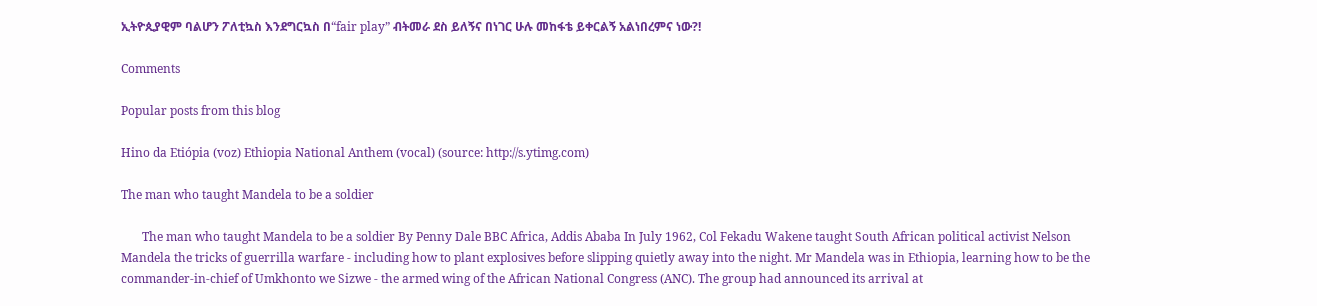ኢትዮጲያዊም ባልሆን ፖለቲኳስ እንደግርኳስ በ“fair play” ብትመራ ደስ ይለኝና በነገር ሁሉ መከፋቴ ይቀርልኝ አልነበረምና ነው?!

Comments

Popular posts from this blog

Hino da Etiópia (voz) Ethiopia National Anthem (vocal) (source: http://s.ytimg.com)

The man who taught Mandela to be a soldier

       The man who taught Mandela to be a soldier By Penny Dale BBC Africa, Addis Ababa In July 1962, Col Fekadu Wakene taught South African political activist Nelson Mandela the tricks of guerrilla warfare - including how to plant explosives before slipping quietly away into the night. Mr Mandela was in Ethiopia, learning how to be the commander-in-chief of Umkhonto we Sizwe - the armed wing of the African National Congress (ANC). The group had announced its arrival at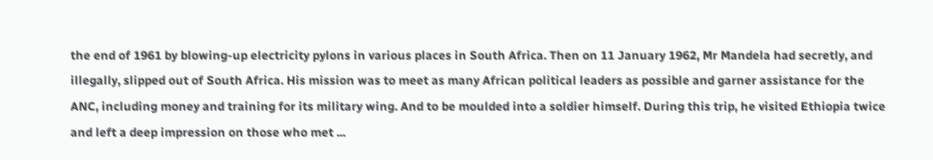the end of 1961 by blowing-up electricity pylons in various places in South Africa. Then on 11 January 1962, Mr Mandela had secretly, and illegally, slipped out of South Africa. His mission was to meet as many African political leaders as possible and garner assistance for the ANC, including money and training for its military wing. And to be moulded into a soldier himself. During this trip, he visited Ethiopia twice and left a deep impression on those who met ...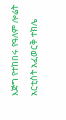እጅግ የተከበሩ የዓለም ሎሬት አርቲስት አፈወርቅ ተክሌ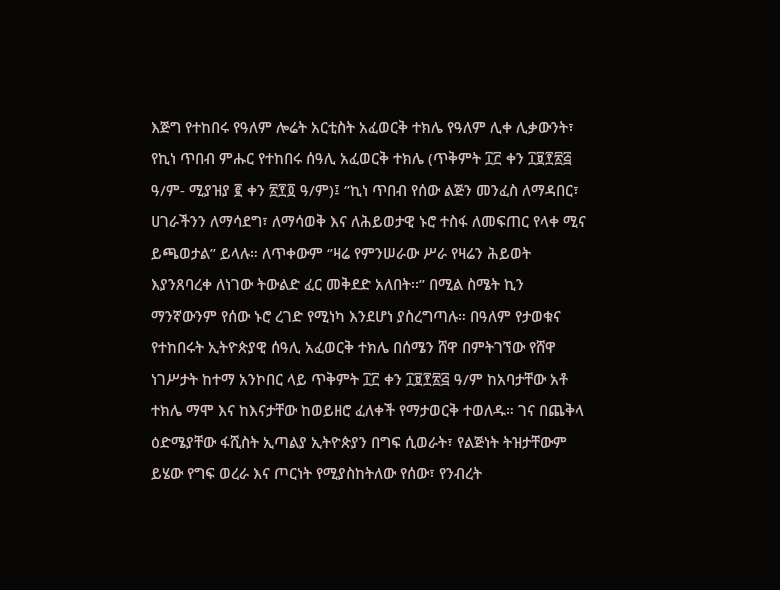እጅግ የተከበሩ የዓለም ሎሬት አርቲስት አፈወርቅ ተክሌ የዓለም ሊቀ ሊቃውንት፣ የኪነ ጥበብ ምሑር የተከበሩ ሰዓሊ አፈወርቅ ተክሌ (ጥቅምት ፲፫ ቀን ፲፱፻፳፭ ዓ/ም- ሚያዝያ ፪ ቀን ፳፻፬ ዓ/ም)፤ ‘’ኪነ ጥበብ የሰው ልጅን መንፈስ ለማዳበር፣ ሀገራችንን ለማሳደግ፣ ለማሳወቅ እና ለሕይወታዊ ኑሮ ተስፋ ለመፍጠር የላቀ ሚና ይጫወታል’’ ይላሉ። ለጥቀውም ‘’ዛሬ የምንሠራው ሥራ የዛሬን ሕይወት እያንጸባረቀ ለነገው ትውልድ ፈር መቅደድ አለበት፡፡” በሚል ስሜት ኪን ማንኛውንም የሰው ኑሮ ረገድ የሚነካ እንደሆነ ያስረግጣሉ። በዓለም የታወቁና የተከበሩት ኢትዮጵያዊ ሰዓሊ አፈወርቅ ተክሌ በሰሜን ሸዋ በምትገኘው የሸዋ ነገሥታት ከተማ አንኮበር ላይ ጥቅምት ፲፫ ቀን ፲፱፻፳፭ ዓ/ም ከአባታቸው አቶ ተክሌ ማሞ እና ከእናታቸው ከወይዘሮ ፈለቀች የማታወርቅ ተወለዱ። ገና በጨቅላ ዕድሜያቸው ፋሺስት ኢጣልያ ኢትዮጵያን በግፍ ሲወራት፣ የልጅነት ትዝታቸውም ይሄው የግፍ ወረራ እና ጦርነት የሚያስከትለው የሰው፣ የንብረት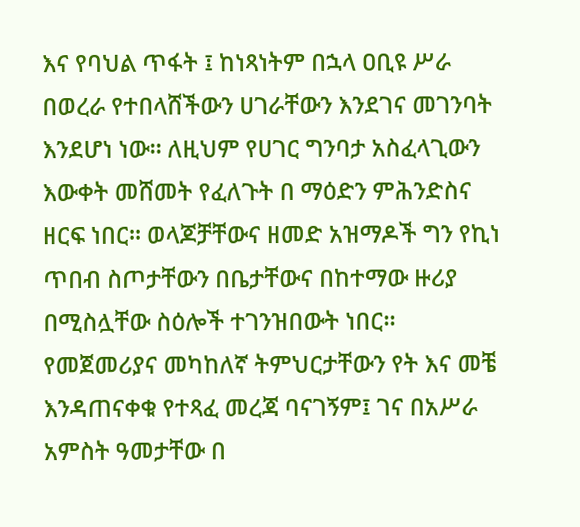እና የባህል ጥፋት ፤ ከነጻነትም በኋላ ዐቢዩ ሥራ በወረራ የተበላሸችውን ሀገራቸውን እንደገና መገንባት እንደሆነ ነው። ለዚህም የሀገር ግንባታ አስፈላጊውን እውቀት መሸመት የፈለጉት በ ማዕድን ምሕንድስና ዘርፍ ነበር። ወላጆቻቸውና ዘመድ አዝማዶች ግን የኪነ ጥበብ ስጦታቸውን በቤታቸውና በከተማው ዙሪያ በሚስሏቸው ስዕሎች ተገንዝበውት ነበር። የመጀመሪያና መካከለኛ ትምህርታቸውን የት እና መቼ እንዳጠናቀቁ የተጻፈ መረጃ ባናገኝም፤ ገና በአሥራ አምስት ዓመታቸው በ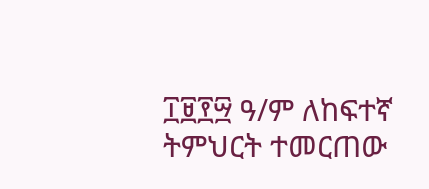፲፱፻፵ ዓ/ም ለከፍተኛ ትምህርት ተመርጠው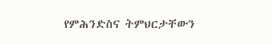የምሕንድስና ትምህርታቸውን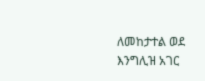ለመከታተል ወደ እንግሊዝ አገር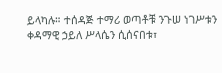ይላካሉ። ተሰዳጅ ተማሪ ወጣቶቹ ንጉሠ ነገሥቱን ቀዳማዊ ኃይለ ሥላሴን ሲሰናበቱ፣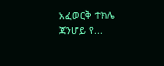አፈወርቅ ተክሌ ጃንሆይ የ...